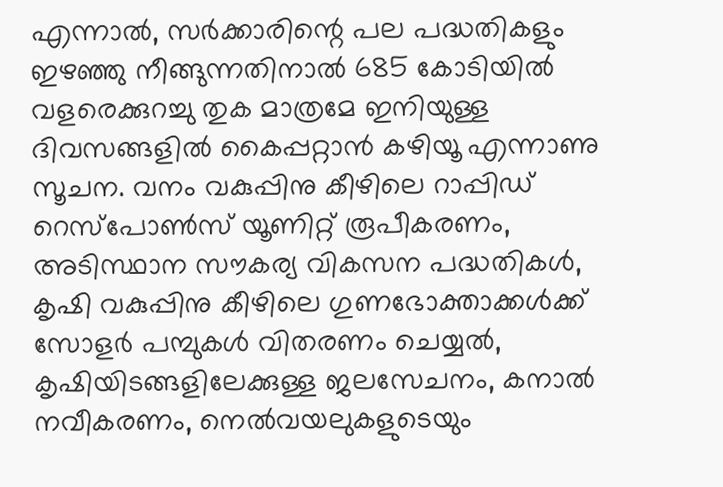എന്നാൽ, സർക്കാരിന്റെ പല പദ്ധതികളും ഇഴഞ്ഞു നീങ്ങുന്നതിനാൽ 685 കോടിയിൽ വളരെക്കുറച്ചു തുക മാത്രമേ ഇനിയുള്ള ദിവസങ്ങളിൽ കൈപ്പറ്റാൻ കഴിയൂ എന്നാണു സൂചന. വനം വകുപ്പിനു കീഴിലെ റാപ്പിഡ് റെസ്പോൺസ് യൂണിറ്റ് രൂപീകരണം, അടിസ്ഥാന സൗകര്യ വികസന പദ്ധതികൾ, കൃഷി വകുപ്പിനു കീഴിലെ ഗുണഭോക്താക്കൾക്ക് സോളർ പമ്പുകൾ വിതരണം ചെയ്യൽ, കൃഷിയിടങ്ങളിലേക്കുള്ള ജലസേചനം, കനാൽ നവീകരണം, നെൽവയലുകളുടെയും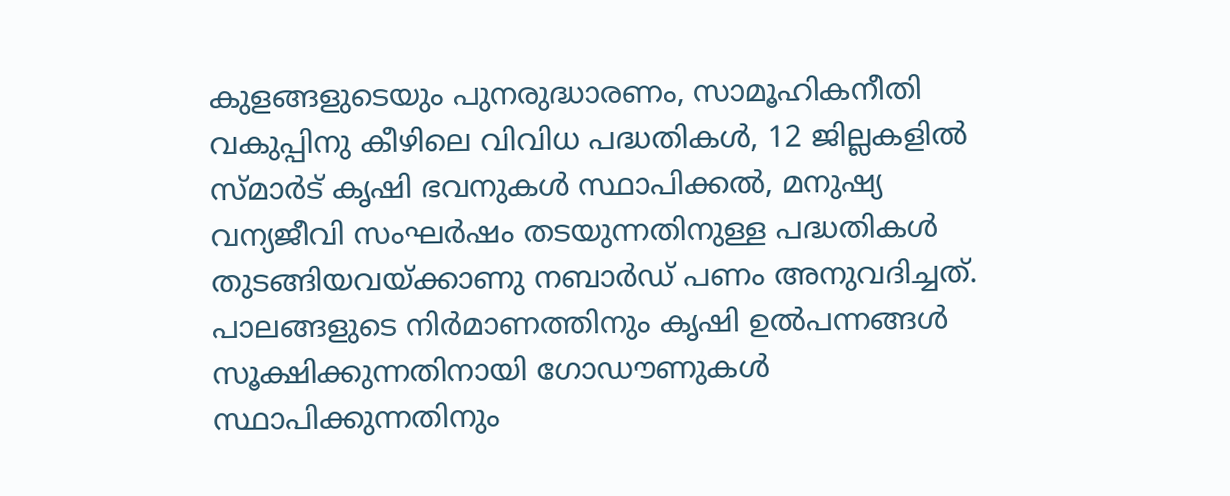കുളങ്ങളുടെയും പുനരുദ്ധാരണം, സാമൂഹികനീതി വകുപ്പിനു കീഴിലെ വിവിധ പദ്ധതികൾ, 12 ജില്ലകളിൽ സ്മാർട് കൃഷി ഭവനുകൾ സ്ഥാപിക്കൽ, മനുഷ്യ വന്യജീവി സംഘർഷം തടയുന്നതിനുള്ള പദ്ധതികൾ തുടങ്ങിയവയ്ക്കാണു നബാർഡ് പണം അനുവദിച്ചത്.
പാലങ്ങളുടെ നിർമാണത്തിനും കൃഷി ഉൽപന്നങ്ങൾ സൂക്ഷിക്കുന്നതിനായി ഗോഡൗണുകൾ സ്ഥാപിക്കുന്നതിനും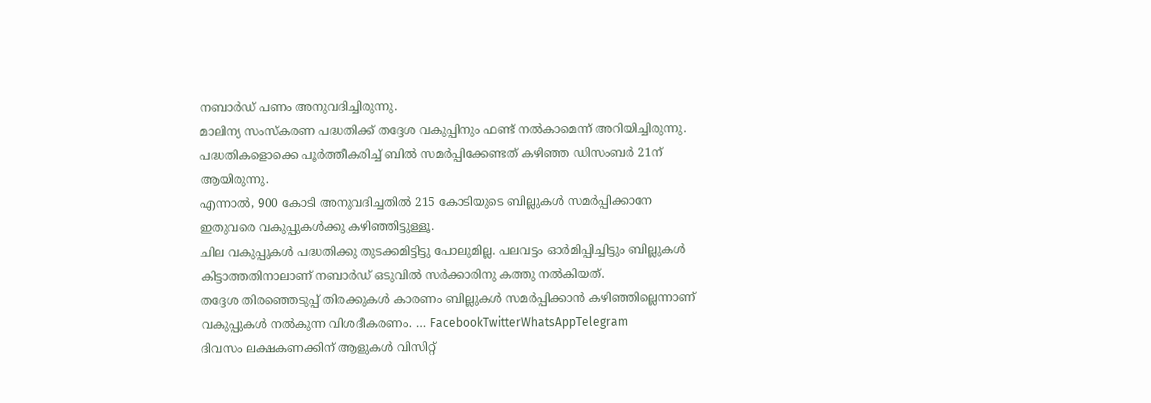നബാർഡ് പണം അനുവദിച്ചിരുന്നു.
മാലിന്യ സംസ്കരണ പദ്ധതിക്ക് തദ്ദേശ വകുപ്പിനും ഫണ്ട് നൽകാമെന്ന് അറിയിച്ചിരുന്നു. പദ്ധതികളൊക്കെ പൂർത്തീകരിച്ച് ബിൽ സമർപ്പിക്കേണ്ടത് കഴിഞ്ഞ ഡിസംബർ 21ന് ആയിരുന്നു.
എന്നാൽ, 900 കോടി അനുവദിച്ചതിൽ 215 കോടിയുടെ ബില്ലുകൾ സമർപ്പിക്കാനേ ഇതുവരെ വകുപ്പുകൾക്കു കഴിഞ്ഞിട്ടുള്ളൂ.
ചില വകുപ്പുകൾ പദ്ധതിക്കു തുടക്കമിട്ടിട്ടു പോലുമില്ല. പലവട്ടം ഓർമിപ്പിച്ചിട്ടും ബില്ലുകൾ കിട്ടാത്തതിനാലാണ് നബാർഡ് ഒടുവിൽ സർക്കാരിനു കത്തു നൽകിയത്.
തദ്ദേശ തിരഞ്ഞെടുപ്പ് തിരക്കുകൾ കാരണം ബില്ലുകൾ സമർപ്പിക്കാൻ കഴിഞ്ഞില്ലെന്നാണ് വകുപ്പുകൾ നൽകുന്ന വിശദീകരണം. … FacebookTwitterWhatsAppTelegram
ദിവസം ലക്ഷകണക്കിന് ആളുകൾ വിസിറ്റ്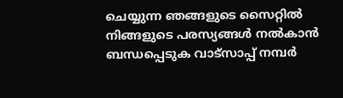ചെയ്യുന്ന ഞങ്ങളുടെ സൈറ്റിൽ നിങ്ങളുടെ പരസ്യങ്ങൾ നൽകാൻ ബന്ധപ്പെടുക വാട്സാപ്പ് നമ്പർ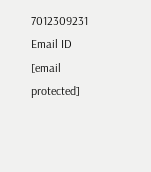7012309231 Email ID [email protected]